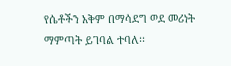የሴቶችን አቅም በማሳደግ ወደ መሪነት ማምጣት ይገባል ተባለ፡፡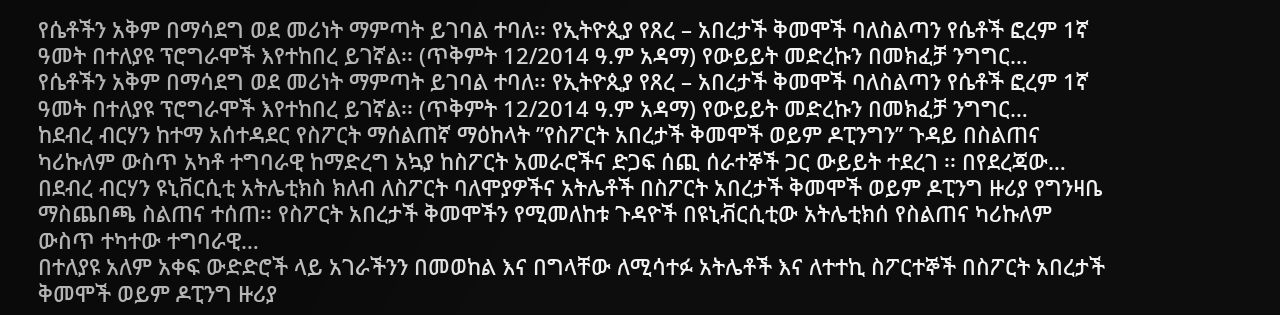የሴቶችን አቅም በማሳደግ ወደ መሪነት ማምጣት ይገባል ተባለ፡፡ የኢትዮጲያ የጸረ – አበረታች ቅመሞች ባለስልጣን የሴቶች ፎረም 1ኛ ዓመት በተለያዩ ፕሮግራሞች እየተከበረ ይገኛል፡፡ (ጥቅምት 12/2014 ዓ.ም አዳማ) የውይይት መድረኩን በመክፈቻ ንግግር…
የሴቶችን አቅም በማሳደግ ወደ መሪነት ማምጣት ይገባል ተባለ፡፡ የኢትዮጲያ የጸረ – አበረታች ቅመሞች ባለስልጣን የሴቶች ፎረም 1ኛ ዓመት በተለያዩ ፕሮግራሞች እየተከበረ ይገኛል፡፡ (ጥቅምት 12/2014 ዓ.ም አዳማ) የውይይት መድረኩን በመክፈቻ ንግግር…
ከደብረ ብርሃን ከተማ አሰተዳደር የስፖርት ማሰልጠኛ ማዕከላት ’’የስፖርት አበረታች ቅመሞች ወይም ዶፒንግን’’ ጉዳይ በስልጠና ካሪኩለም ውስጥ አካቶ ተግባራዊ ከማድረግ አኳያ ከስፖርት አመራሮችና ድጋፍ ሰጪ ሰራተኞች ጋር ውይይት ተደረገ ፡፡ በየደረጃው…
በደብረ ብርሃን ዩኒቨርሲቲ አትሌቲክስ ክለብ ለስፖርት ባለሞያዎችና አትሌቶች በስፖርት አበረታች ቅመሞች ወይም ዶፒንግ ዙሪያ የግንዛቤ ማስጨበጫ ስልጠና ተሰጠ፡፡ የስፖርት አበረታች ቅመሞችን የሚመለከቱ ጉዳዮች በዩኒቭርሲቲው አትሌቲክሰ የስልጠና ካሪኩለም ውስጥ ተካተው ተግባራዊ…
በተለያዩ አለም አቀፍ ውድድሮች ላይ አገራችንን በመወከል እና በግላቸው ለሚሳተፉ አትሌቶች እና ለተተኪ ስፖርተኞች በስፖርት አበረታች ቅመሞች ወይም ዶፒንግ ዙሪያ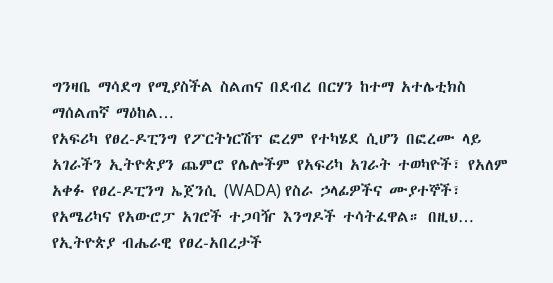ግንዛቤ ማሳደግ የሚያስችል ስልጠና በደብረ በርሃን ከተማ አተሌቲክስ ማሰልጠኛ ማዕከል…
የአፍሪካ የፀረ-ዶፒንግ የፖርትነርሽፕ ፎረም የተካሄደ ሲሆን በፎረሙ ላይ አገራችን ኢትዮጵያን ጨምሮ የሌሎችም የአፍሪካ አገራት ተወካዮች፣ የአለም አቀፉ የፀረ-ዶፒንግ ኤጀንሲ (WADA) የስራ ኃላፊዎችና ሙያተኞች፣ የአሜሪካና የአውሮፓ አገሮች ተጋባዥ እንግዶች ተሳትፈዋል። በዚህ…
የኢትዮጵያ ብሔራዊ የፀረ-አበረታች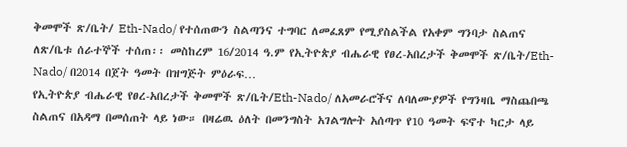ቅመሞች ጽ/ቤት/ Eth-Nado/ የተሰጠውን ስልጣንና ተግባር ለመፈጸም የሚያስልችል የአቀም ግንባታ ስልጠና ለጽ/ቤቱ ሰራተኞች ተሰጠ፡፡ መስከረም 16/2014 ዓ.ም የኢትዮጵያ ብሔራዊ የፀረ-አበረታች ቅመሞች ጽ/ቤት/Eth-Nado/ በ2014 በጀት ዓመት በዝግጅት ምዕራፍ…
የኢትዮጵያ ብሔራዊ የፀረ-አበረታች ቅመሞች ጽ/ቤት/Eth-Nado/ ለአመራሮችና ለባለሙያዎች የግንዛቤ ማስጨበጫ ስልጠና በአዳማ በመሰጠት ላይ ነው። በዛሬዉ ዕለት በመንግስት አገልግሎት አሰጣጥ የ10 ዓመት ፍኖተ ካርታ ላይ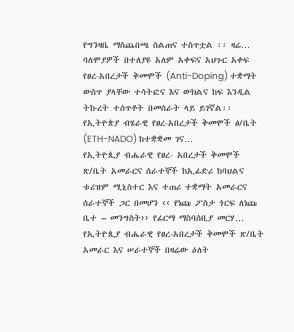የግንዛቤ ማስጨበጫ ስልጠና ተስጥቷል ፡፡ ዛሬ…
ባለሞያዎች በተለያዩ አለም አቀፍና አህጉር አቀፍ የፀረ-አበረታች ቅመሞች (Anti-Doping) ተቋማት ውስጥ ያላቸው ተሳትፎና እና ውክልና ከፍ እንዲል ትኩረት ተሰጥቶት በመሰራት ላይ ይገኛል፡፡ የኢትዮጵያ ብሄራዊ የፀረ-አበረታች ቅመሞች ፅ/ቤት (ETH-NADO) ከተቋቋመ ገና…
የኢትዮጲያ ብሔራዊ የፀረ- አበረታች ቅመሞች ጽ/ቤት አመራርና ሰራተኞች ከኢፊድሪ ከባህልና ቱሪዝም ሚኒስተር እና ተጠሪ ተቋማት አመራርና ሰራተኞች ጋር በመሆን ‹‹ የነጩ ፖስታ ጎርፍ ለነጩ ቤተ – መንግስት›› የፊርማ ማስባሰቢያ መርሃ…
የኢትዮጲያ ብሔራዊ የፀረ-አበረታች ቅመሞች ጽ/ቤት አመራር እና ሠራተኞች በዛሬው ዕለት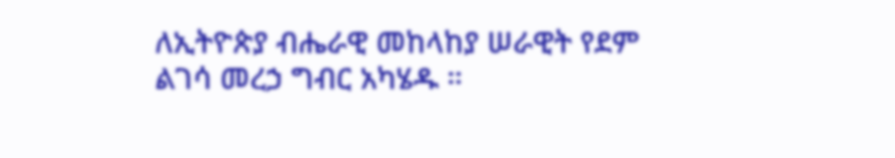ለኢትዮጵያ ብሔራዊ መከላከያ ሠራዊት የደም ልገሳ መረኃ ግብር አካሄዱ ።